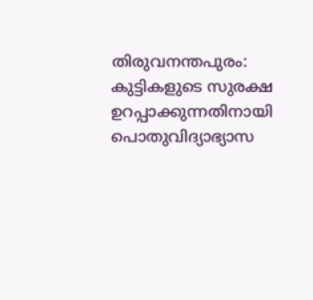തിരുവനന്തപുരം: കുട്ടികളുടെ സുരക്ഷ ഉറപ്പാക്കുന്നതിനായി പൊതുവിദ്യാഭ്യാസ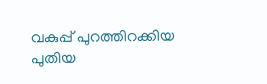വകുപ്പ് പുറത്തിറക്കിയ പുതിയ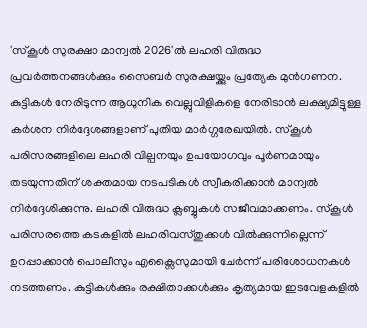'സ്കൂൾ സുരക്ഷാ മാന്വൽ 2026'ൽ ലഹരി വിരുദ്ധ പ്രവർത്തനങ്ങൾക്കും സൈബർ സുരക്ഷയ്ക്കും പ്രത്യേക മുൻഗണന. കുട്ടികൾ നേരിടുന്ന ആധുനിക വെല്ലുവിളികളെ നേരിടാൻ ലക്ഷ്യമിട്ടുള്ള കർശന നിർദ്ദേശങ്ങളാണ് പുതിയ മാർഗ്ഗരേഖയിൽ. സ്കൂൾ പരിസരങ്ങളിലെ ലഹരി വില്പനയും ഉപയോഗവും പൂർണമായും തടയുന്നതിന് ശക്തമായ നടപടികൾ സ്വീകരിക്കാൻ മാന്വൽ നിർദ്ദേശിക്കുന്നു. ലഹരി വിരുദ്ധ ക്ലബ്ബുകൾ സജീവമാക്കണം. സ്കൂൾ പരിസരത്തെ കടകളിൽ ലഹരിവസ്തുക്കൾ വിൽക്കുന്നില്ലെന്ന് ഉറപ്പാക്കാൻ പൊലീസും എക്സൈസുമായി ചേർന്ന് പരിശോധനകൾ നടത്തണം. കുട്ടികൾക്കും രക്ഷിതാക്കൾക്കും കൃത്യമായ ഇടവേളകളിൽ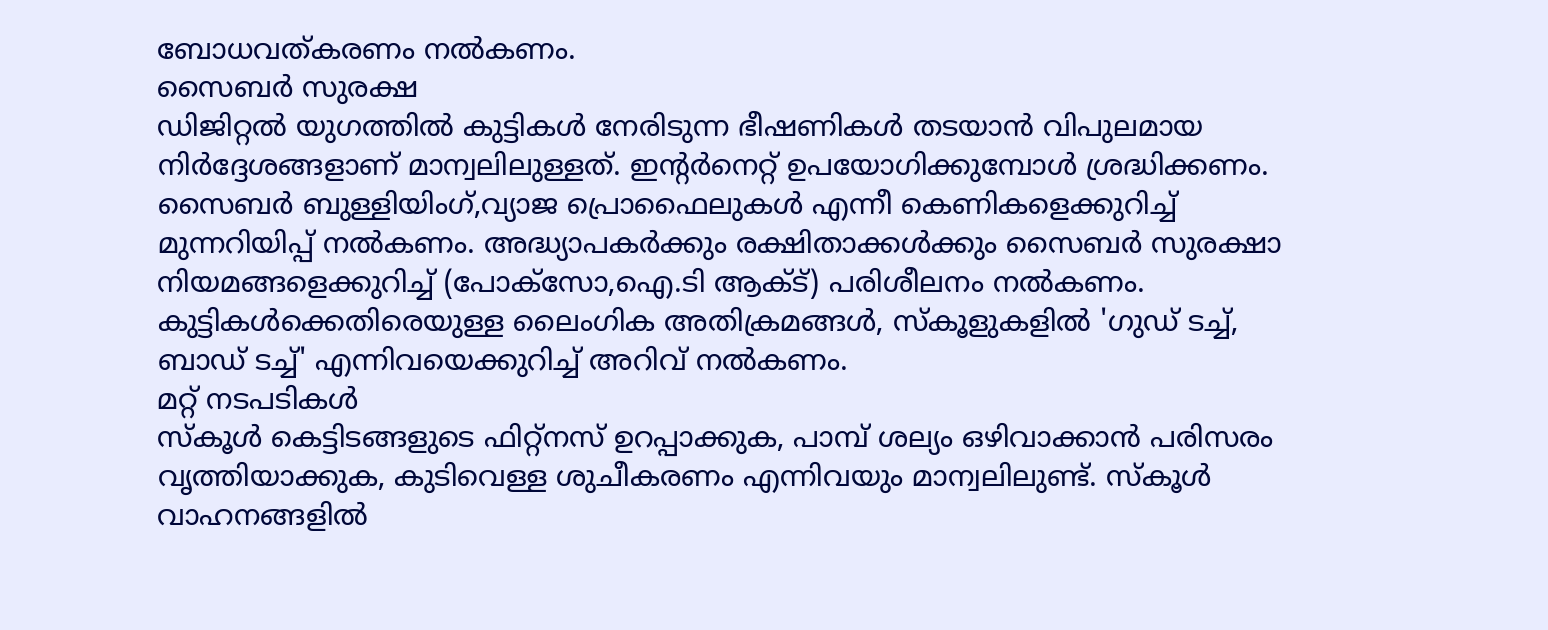ബോധവത്കരണം നൽകണം.
സൈബർ സുരക്ഷ
ഡിജിറ്റൽ യുഗത്തിൽ കുട്ടികൾ നേരിടുന്ന ഭീഷണികൾ തടയാൻ വിപുലമായ നിർദ്ദേശങ്ങളാണ് മാന്വലിലുള്ളത്. ഇന്റർനെറ്റ് ഉപയോഗിക്കുമ്പോൾ ശ്രദ്ധിക്കണം. സൈബർ ബുള്ളിയിംഗ്,വ്യാജ പ്രൊഫൈലുകൾ എന്നീ കെണികളെക്കുറിച്ച് മുന്നറിയിപ്പ് നൽകണം. അദ്ധ്യാപകർക്കും രക്ഷിതാക്കൾക്കും സൈബർ സുരക്ഷാ നിയമങ്ങളെക്കുറിച്ച് (പോക്സോ,ഐ.ടി ആക്ട്) പരിശീലനം നൽകണം. കുട്ടികൾക്കെതിരെയുള്ള ലൈംഗിക അതിക്രമങ്ങൾ, സ്കൂളുകളിൽ 'ഗുഡ് ടച്ച്, ബാഡ് ടച്ച്' എന്നിവയെക്കുറിച്ച് അറിവ് നൽകണം.
മറ്റ് നടപടികൾ
സ്കൂൾ കെട്ടിടങ്ങളുടെ ഫിറ്റ്നസ് ഉറപ്പാക്കുക, പാമ്പ് ശല്യം ഒഴിവാക്കാൻ പരിസരം വൃത്തിയാക്കുക, കുടിവെള്ള ശുചീകരണം എന്നിവയും മാന്വലിലുണ്ട്. സ്കൂൾ വാഹനങ്ങളിൽ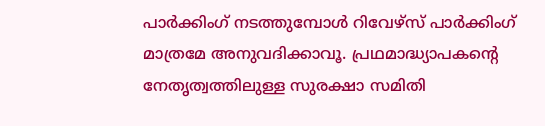പാർക്കിംഗ് നടത്തുമ്പോൾ റിവേഴ്സ് പാർക്കിംഗ് മാത്രമേ അനുവദിക്കാവൂ. പ്രഥമാദ്ധ്യാപകന്റെ നേതൃത്വത്തിലുള്ള സുരക്ഷാ സമിതി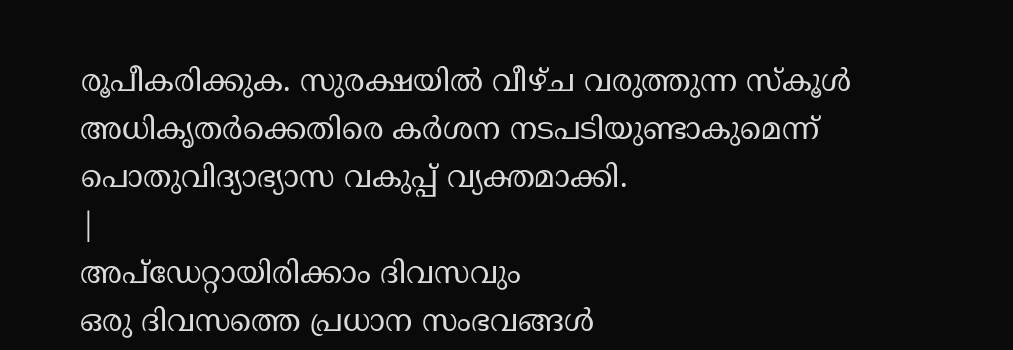രൂപീകരിക്കുക. സുരക്ഷയിൽ വീഴ്ച വരുത്തുന്ന സ്കൂൾ അധികൃതർക്കെതിരെ കർശന നടപടിയുണ്ടാകുമെന്ന് പൊതുവിദ്യാഭ്യാസ വകുപ്പ് വ്യക്തമാക്കി.
|
അപ്ഡേറ്റായിരിക്കാം ദിവസവും
ഒരു ദിവസത്തെ പ്രധാന സംഭവങ്ങൾ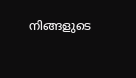നിങ്ങളുടെ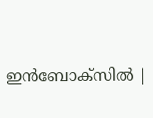ഇൻബോക്സിൽ |